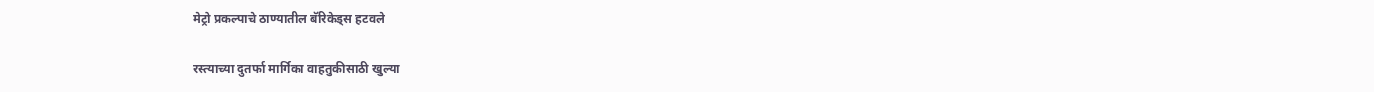मेट्रो प्रकल्पाचे ठाण्यातील बॅरिकेड्स हटवले

रस्त्याच्या दुतर्फा मार्गिका वाहतुकीसाठी खुल्या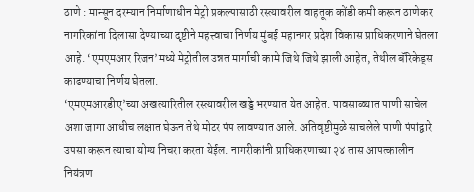ठाणे : मान्सून दरम्यान निर्माणाधीन मेट्रो प्रकल्पासाठी रस्त्यावरील वाहतूक कोंडी कमी करून ठाणेकर नागरिकांना दिलासा देण्याच्या दृष्टीने महत्त्वाचा निर्णय मुंबई महानगर प्रदेश विकास प्राधिकरणाने घेतला आहे. ‘एमएमआर रिजन’मध्ये मेट्रोतील उन्नत मार्गाची कामे जिथे जिथे झाली आहेत, तेथील बॅरिकेड्स काढण्याचा निर्णय घेतला.
‘एमएमआरडीए’च्या अखत्यारितील रस्त्यावरील खड्डे भरण्यात येत आहेत. पावसाळ्यात पाणी साचेल अशा जागा आधीच लक्षात घेऊन तेथे मोटर पंप लावण्यात आले. अतिवृष्टीमुळे साचलेले पाणी पंपांद्वारे उपसा करून त्याचा योग्य निचरा करता येईल. नागरीकांनी प्राधिकरणाच्या २४ तास आपत्कालीन नियंत्रण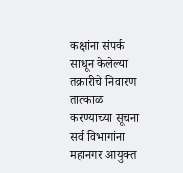कक्षांना संपर्क साधून केलेल्या तक्रारीचे निवारण तात्काळ करण्याच्या सूचना सर्व विभागांना महानगर आयुक्त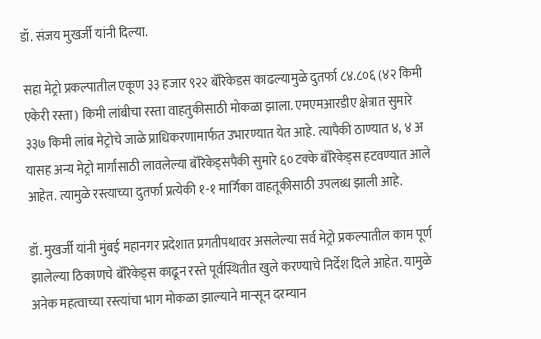डॉ. संजय मुखर्जी यांनी दिल्या.

सहा मेट्रो प्रकल्पातील एकूण ३३ हजार ९२२ बॅरिकेडस काढल्यामुळे दुतर्फा ८४.८०६ (४२ किमी एकेरी रस्ता) किमी लांबीचा रस्ता वाहतुकीसाठी मोकळा झाला. एमएमआरडीए क्षेत्रात सुमारे ३३७ किमी लांब मेट्रोचे जाळे प्राधिकरणामार्फत उभारण्यात येत आहे. त्यापैकी ठाण्यात ४, ४ अ यासह अन्य मेट्रो मार्गांसाठी लावलेल्या बॅरिकेड्सपैकी सुमारे ६० टक्के बॅरिकेड्स हटवण्यात आले आहेत. त्यामुळे रस्त्याच्या दुतर्फा प्रत्येकी १-१ मार्गिका वाहतूकीसाठी उपलब्ध झाली आहे.

डॉ. मुखर्जी यांनी मुंबई महानगर प्रदेशात प्रगतीपथावर असलेल्या सर्व मेट्रो प्रकल्पातील काम पूर्ण झालेल्या ठिकाणचे बॅरिकेड्स काढून रस्ते पूर्वस्थितीत खुले करण्याचे निर्देश दिले आहेत. यामुळे अनेक महत्वाच्या रस्त्यांचा भाग मोकळा झाल्याने मान्सून दरम्यान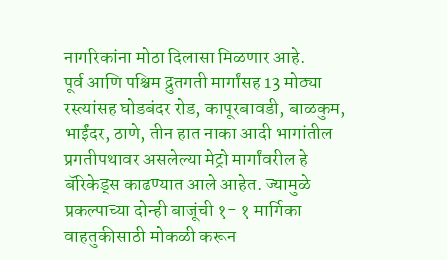नागरिकांना मोठा दिलासा मिळणार आहे.
पूर्व आणि पश्चिम द्रुतगती मार्गांसह 13 मोठ्या रस्त्यांसह घोडबंदर रोड, कापूरबावडी, बाळकुम, भाईंदर, ठाणे, तीन हात नाका आदी भागांतील प्रगतीपथावर असलेल्या मेट्रो मार्गांवरील हे बॅरिकेड्स काढण्यात आले आहेत. ज्यामुळे प्रकल्पाच्या दोन्ही बाजूंची १- १ मार्गिका वाहतुकीसाठी मोकळी करून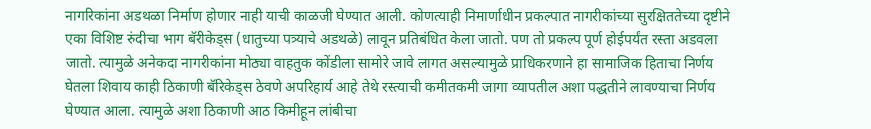नागरिकांना अडथळा निर्माण होणार नाही याची काळजी घेण्यात आली. कोणत्याही निमार्णाधीन प्रकल्पात नागरीकांच्या सुरक्षिततेच्या दृष्टीने एका विशिष्ट रुंदीचा भाग बॅरीकेड्स (धातुच्या पत्र्याचे अडथळे) लावून प्रतिबंधित केला जातो. पण तो प्रकल्प पूर्ण होईपर्यंत रस्ता अडवला जातो. त्यामुळे अनेकदा नागरीकांना मोठ्या वाहतुक कोंडीला सामोरे जावे लागत असल्यामुळे प्राधिकरणाने हा सामाजिक हिताचा निर्णय घेतला शिवाय काही ठिकाणी बॅरिकेड्स ठेवणे अपरिहार्य आहे तेथे रस्त्याची कमीतकमी जागा व्यापतील अशा पद्धतीने लावण्याचा निर्णय घेण्यात आला. त्यामुळे अशा ठिकाणी आठ किमीहून लांबीचा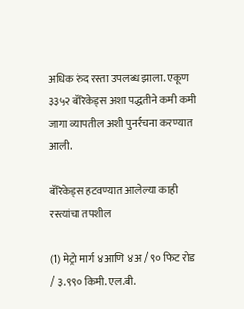अधिक रुंद रस्ता उपलब्ध झाला. एकूण ३३५२ बॅरिकेड्स अशा पद्धतीने कमी कमी जागा व्यापतील अशी पुनर्रचना करण्यात आली.

बॅरिकेड्स हटवण्यात आलेल्या काही रस्त्यांचा तपशील

(1) मेट्रो मार्ग ४आणि ४अ / ९० फिट रोड / ३.९९० किमी. एल.बी.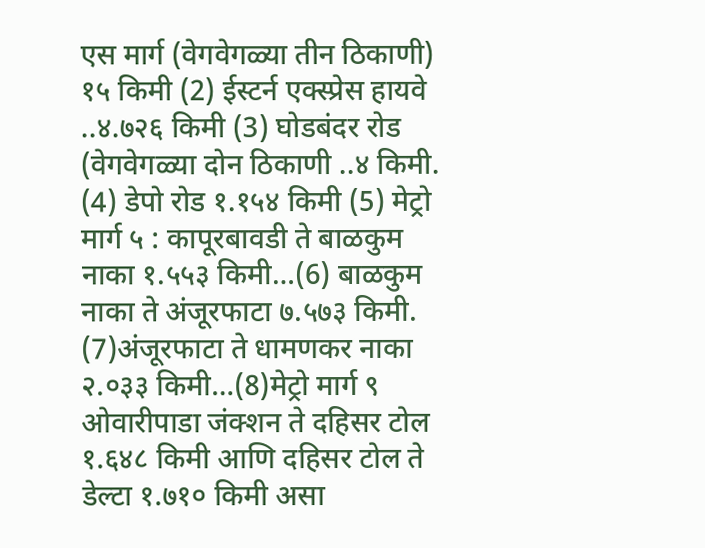एस मार्ग (वेगवेगळ्या तीन ठिकाणी) १५ किमी (2) ईस्टर्न एक्स्प्रेस हायवे ..४.७२६ किमी (3) घोडबंदर रोड (वेगवेगळ्या दोन ठिकाणी ..४ किमी. (4) डेपो रोड १.१५४ किमी (5) मेट्रो मार्ग ५ : कापूरबावडी ते बाळकुम नाका १.५५३ किमी…(6) बाळकुम नाका ते अंजूरफाटा ७.५७३ किमी. (7)अंजूरफाटा ते धामणकर नाका २.०३३ किमी…(8)मेट्रो मार्ग ९ ओवारीपाडा जंक्शन ते दहिसर टोल १.६४८ किमी आणि दहिसर टोल ते डेल्टा १.७१० किमी असा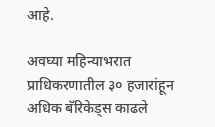आहे.

अवघ्या महिन्याभरात प्राधिकरणातील ३० हजारांहून अधिक बॅरिकेड्स काढले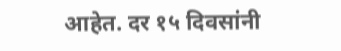आहेत. दर १५ दिवसांनी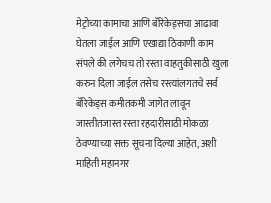मेट्रोच्या कामाचा आणि बॅरिकेड्सचा आढावा घेतला जाईल आणि एखाद्या ठिकाणी काम संपले की लगेचच तो रस्ता वाहतुकीसाठी खुला करुन दिला जाईल तसेच रस्त्यांलगतचे सर्व बॅरिकेड्स कमीतकमी जागेत लावून जास्तीतजास्त रस्ता रहदारीसाठी मोकळा ठेवण्याच्या सक्त सूचना दिल्या आहेत, अशी माहिती महानगर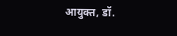आयुक्त, डॉ.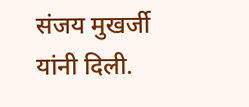संजय मुखर्जी यांनी दिली.